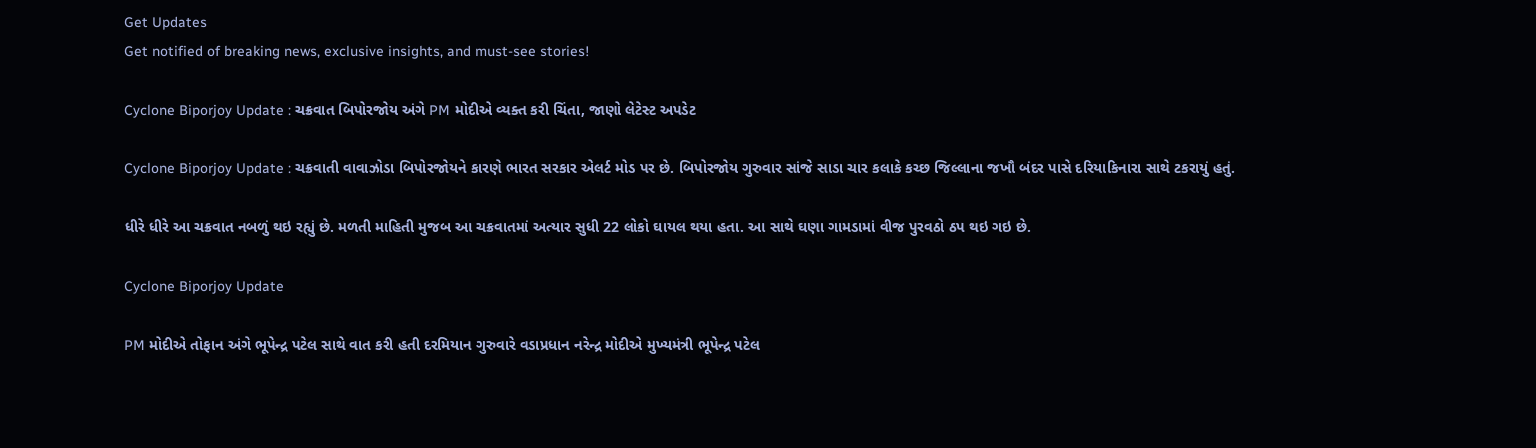Get Updates
Get notified of breaking news, exclusive insights, and must-see stories!

Cyclone Biporjoy Update : ચક્રવાત બિપોરજોય અંગે PM મોદીએ વ્યક્ત કરી ચિંતા, જાણો લેટેસ્ટ અપડેટ

Cyclone Biporjoy Update : ચક્રવાતી વાવાઝોડા બિપોરજોયને કારણે ભારત સરકાર એલર્ટ મોડ પર છે. બિપોરજોય ગુરુવાર સાંજે સાડા ચાર કલાકે કચ્છ જિલ્લાના જખૌ બંદર પાસે દરિયાકિનારા સાથે ટકરાયું હતું.

ધીરે ધીરે આ ચક્રવાત નબળું થઇ રહ્યું છે. મળતી માહિતી મુજબ આ ચક્રવાતમાં અત્યાર સુધી 22 લોકો ઘાયલ થયા હતા. આ સાથે ઘણા ગામડામાં વીજ પુરવઠો ઠપ થઇ ગઇ છે.

Cyclone Biporjoy Update

PM મોદીએ તોફાન અંગે ભૂપેન્દ્ર પટેલ સાથે વાત કરી હતી દરમિયાન ગુરુવારે વડાપ્રધાન નરેન્દ્ર મોદીએ મુખ્યમંત્રી ભૂપેન્દ્ર પટેલ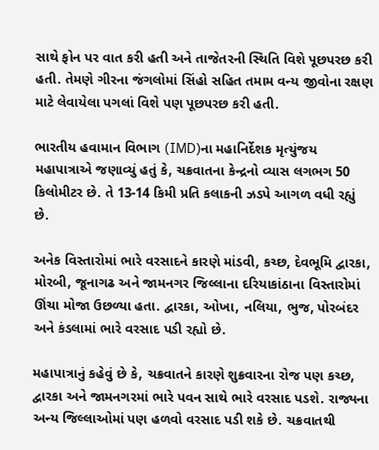સાથે ફોન પર વાત કરી હતી અને તાજેતરની સ્થિતિ વિશે પૂછપરછ કરી હતી. તેમણે ગીરના જંગલોમાં સિંહો સહિત તમામ વન્ય જીવોના રક્ષણ માટે લેવાયેલા પગલાં વિશે પણ પૂછપરછ કરી હતી.

ભારતીય હવામાન વિભાગ (IMD)ના મહાનિર્દેશક મૃત્યુંજય મહાપાત્રાએ જણાવ્યું હતું કે, ચક્રવાતના કેન્દ્રનો વ્યાસ લગભગ 50 કિલોમીટર છે. તે 13-14 કિમી પ્રતિ કલાકની ઝડપે આગળ વધી રહ્યું છે.

અનેક વિસ્તારોમાં ભારે વરસાદને કારણે માંડવી, કચ્છ, દેવભૂમિ દ્વારકા, મોરબી, જૂનાગઢ અને જામનગર જિલ્લાના દરિયાકાંઠાના વિસ્તારોમાં ઊંચા મોજા ઉછળ્યા હતા. દ્વારકા, ઓખા, નલિયા, ભુજ, પોરબંદર અને કંડલામાં ભારે વરસાદ પડી રહ્યો છે.

મહાપાત્રાનું કહેવું છે કે, ચક્રવાતને કારણે શુક્રવારના રોજ પણ કચ્છ, દ્વારકા અને જામનગરમાં ભારે પવન સાથે ભારે વરસાદ પડશે. રાજ્યના અન્ય જિલ્લાઓમાં પણ હળવો વરસાદ પડી શકે છે. ચક્રવાતથી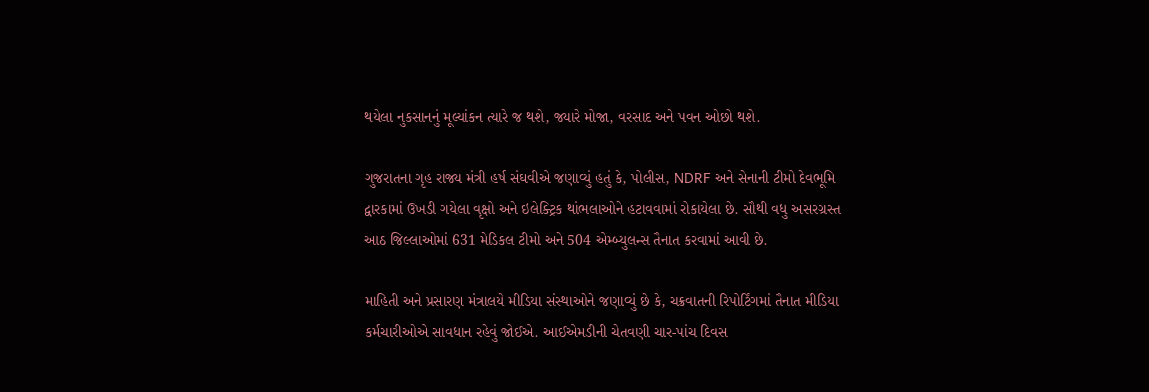થયેલા નુકસાનનું મૂલ્યાંકન ત્યારે જ થશે, જ્યારે મોજા, વરસાદ અને પવન ઓછો થશે.

ગુજરાતના ગૃહ રાજ્ય મંત્રી હર્ષ સંઘવીએ જણાવ્યું હતું કે, પોલીસ, NDRF અને સેનાની ટીમો દેવભૂમિ દ્વારકામાં ઉખડી ગયેલા વૃક્ષો અને ઇલેક્ટ્રિક થાંભલાઓને હટાવવામાં રોકાયેલા છે. સૌથી વધુ અસરગ્રસ્ત આઠ જિલ્લાઓમાં 631 મેડિકલ ટીમો અને 504 એમ્બ્યુલન્સ તૈનાત કરવામાં આવી છે.

માહિતી અને પ્રસારણ મંત્રાલયે મીડિયા સંસ્થાઓને જણાવ્યું છે કે, ચક્રવાતની રિપોર્ટિંગમાં તૈનાત મીડિયા કર્મચારીઓએ સાવધાન રહેવું જોઈએ. આઈએમડીની ચેતવણી ચાર-પાંચ દિવસ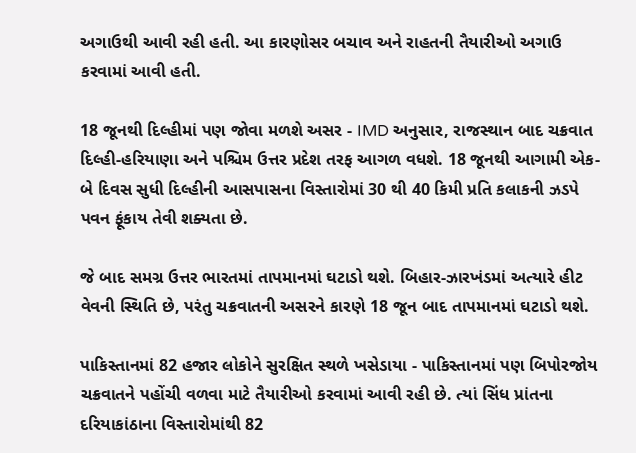અગાઉથી આવી રહી હતી. આ કારણોસર બચાવ અને રાહતની તૈયારીઓ અગાઉ કરવામાં આવી હતી.

18 જૂનથી દિલ્હીમાં પણ જોવા મળશે અસર - IMD અનુસાર, રાજસ્થાન બાદ ચક્રવાત દિલ્હી-હરિયાણા અને પશ્ચિમ ઉત્તર પ્રદેશ તરફ આગળ વધશે. 18 જૂનથી આગામી એક-બે દિવસ સુધી દિલ્હીની આસપાસના વિસ્તારોમાં 30 થી 40 કિમી પ્રતિ કલાકની ઝડપે પવન ફૂંકાય તેવી શક્યતા છે.

જે બાદ સમગ્ર ઉત્તર ભારતમાં તાપમાનમાં ઘટાડો થશે. બિહાર-ઝારખંડમાં અત્યારે હીટ વેવની સ્થિતિ છે, પરંતુ ચક્રવાતની અસરને કારણે 18 જૂન બાદ તાપમાનમાં ઘટાડો થશે.

પાકિસ્તાનમાં 82 હજાર લોકોને સુરક્ષિત સ્થળે ખસેડાયા - પાકિસ્તાનમાં પણ બિપોરજોય ચક્રવાતને પહોંચી વળવા માટે તૈયારીઓ કરવામાં આવી રહી છે. ત્યાં સિંધ પ્રાંતના દરિયાકાંઠાના વિસ્તારોમાંથી 82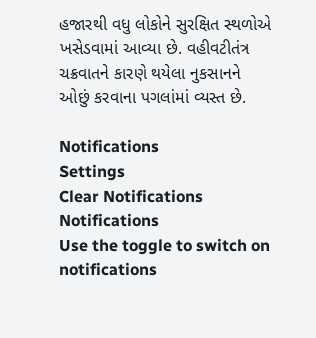હજારથી વધુ લોકોને સુરક્ષિત સ્થળોએ ખસેડવામાં આવ્યા છે. વહીવટીતંત્ર ચક્રવાતને કારણે થયેલા નુકસાનને ઓછું કરવાના પગલાંમાં વ્યસ્ત છે.

Notifications
Settings
Clear Notifications
Notifications
Use the toggle to switch on notifications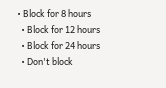• Block for 8 hours
  • Block for 12 hours
  • Block for 24 hours
  • Don't block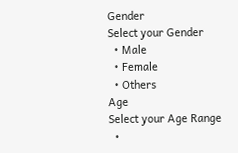Gender
Select your Gender
  • Male
  • Female
  • Others
Age
Select your Age Range
  •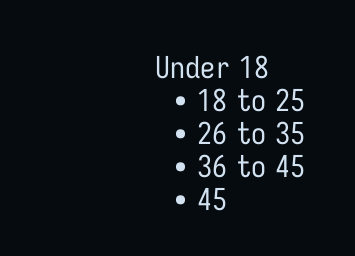Under 18
  • 18 to 25
  • 26 to 35
  • 36 to 45
  • 45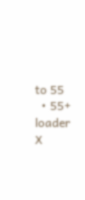to 55
  • 55+
loader
X